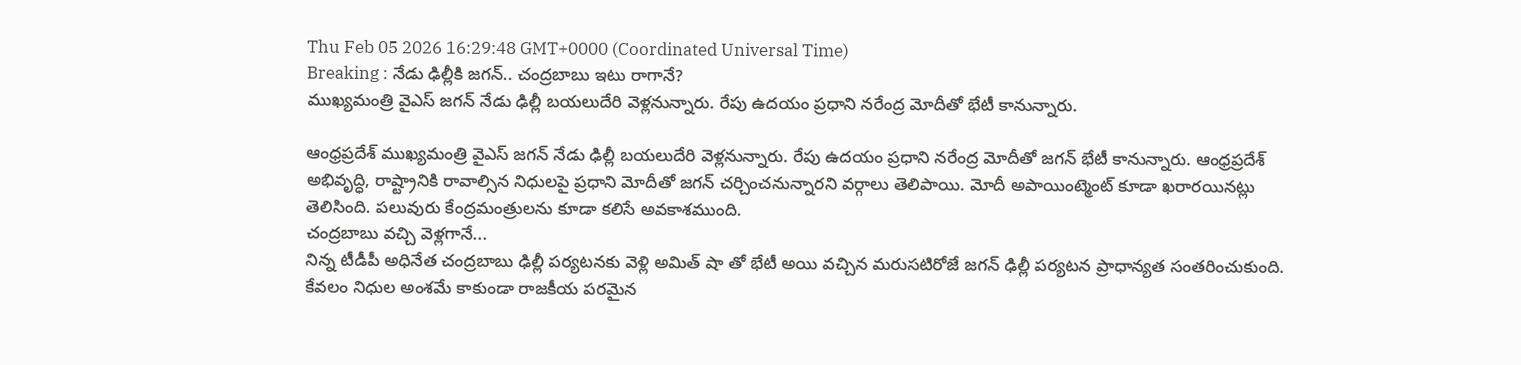Thu Feb 05 2026 16:29:48 GMT+0000 (Coordinated Universal Time)
Breaking : నేడు ఢిల్లీకి జగన్.. చంద్రబాబు ఇటు రాగానే?
ముఖ్యమంత్రి వైఎస్ జగన్ నేడు ఢిల్లీ బయలుదేరి వెళ్లనున్నారు. రేపు ఉదయం ప్రధాని నరేంద్ర మోదీతో భేటీ కానున్నారు.

ఆంధ్రప్రదేశ్ ముఖ్యమంత్రి వైఎస్ జగన్ నేడు ఢిల్లీ బయలుదేరి వెళ్లనున్నారు. రేపు ఉదయం ప్రధాని నరేంద్ర మోదీతో జగన్ భేటీ కానున్నారు. ఆంధ్రప్రదేశ్ అభివృద్ధి, రాష్ట్రానికి రావాల్సిన నిధులపై ప్రధాని మోదీతో జగన్ చర్చించనున్నారని వర్గాలు తెలిపాయి. మోదీ అపాయింట్మెంట్ కూడా ఖరారయినట్లు తెలిసింది. పలువురు కేంద్రమంత్రులను కూడా కలిసే అవకాశముంది.
చంద్రబాబు వచ్చి వెళ్లగానే...
నిన్న టీడీపీ అధినేత చంద్రబాబు ఢిల్లీ పర్యటనకు వెళ్లి అమిత్ షా తో భేటీ అయి వచ్చిన మరుసటిరోజే జగన్ ఢిల్లీ పర్యటన ప్రాధాన్యత సంతరించుకుంది. కేవలం నిధుల అంశమే కాకుండా రాజకీయ పరమైన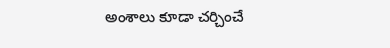అంశాలు కూడా చర్చించే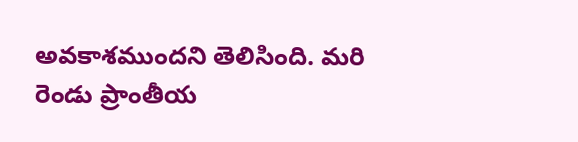అవకాశముందని తెలిసింది. మరి రెండు ప్రాంతీయ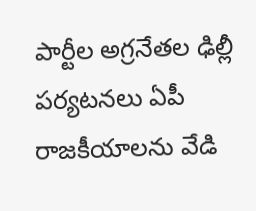పార్టీల అగ్రనేతల ఢిల్లీ పర్యటనలు ఏపీ రాజకీయాలను వేడి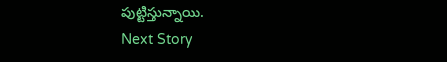పుట్టిస్తున్నాయి.
Next Story